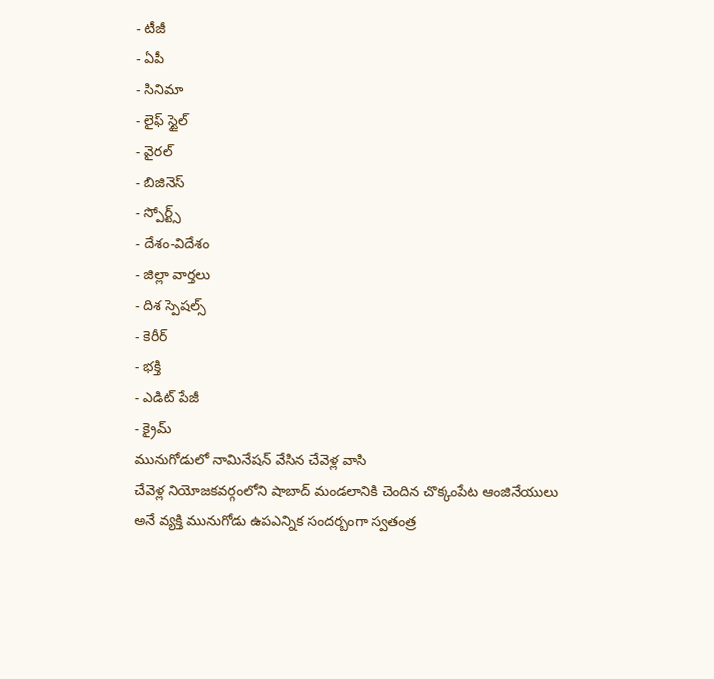- టీజీ
- ఏపీ
- సినిమా
- లైఫ్ స్టైల్
- వైరల్
- బిజినెస్
- స్పోర్ట్స్
- దేశం-విదేశం
- జిల్లా వార్తలు
- దిశ స్పెషల్స్
- కెరీర్
- భక్తి
- ఎడిట్ పేజీ
- క్రైమ్
మునుగోడులో నామినేషన్ వేసిన చేవెళ్ల వాసి
చేవెళ్ల నియోజకవర్గంలోని షాబాద్ మండలానికి చెందిన చొక్కంపేట ఆంజినేయులు అనే వ్యక్తి మునుగోడు ఉపఎన్నిక సందర్బంగా స్వతంత్ర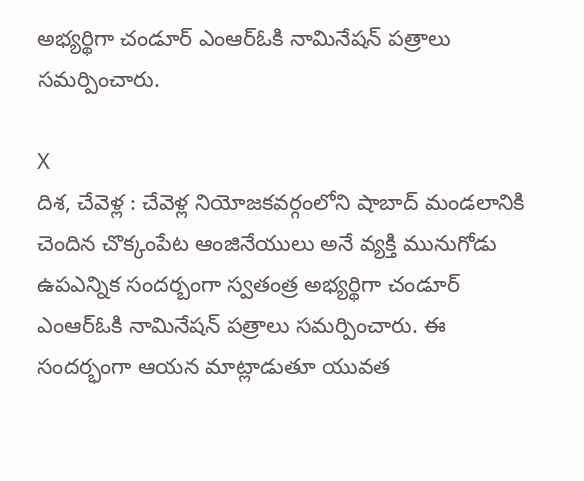అభ్యర్థిగా చండూర్ ఎంఆర్ఓకి నామినేషన్ పత్రాలు సమర్పించారు.

X
దిశ, చేవెళ్ల : చేవెళ్ల నియోజకవర్గంలోని షాబాద్ మండలానికి చెందిన చొక్కంపేట ఆంజినేయులు అనే వ్యక్తి మునుగోడు ఉపఎన్నిక సందర్బంగా స్వతంత్ర అభ్యర్థిగా చండూర్ ఎంఆర్ఓకి నామినేషన్ పత్రాలు సమర్పించారు. ఈ సందర్భంగా ఆయన మాట్లాడుతూ యువత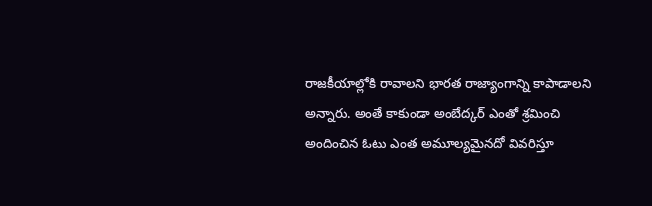రాజకీయాల్లోకి రావాలని భారత రాజ్యాంగాన్ని కాపాడాలని అన్నారు. అంతే కాకుండా అంబేద్కర్ ఎంతో శ్రమించి అందించిన ఓటు ఎంత అమూల్యమైనదో వివరిస్తూ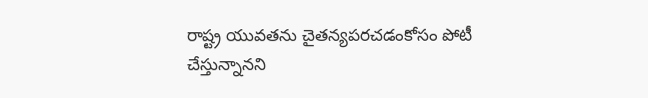రాష్ట్ర యువతను చైతన్యపరచడంకోసం పోటీ చేస్తున్నానని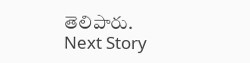తెలిపారు.
Next Story